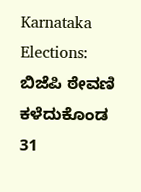Karnataka Elections: ಬಿಜೆಪಿ ಠೇವಣಿ ಕಳೆದುಕೊಂಡ 31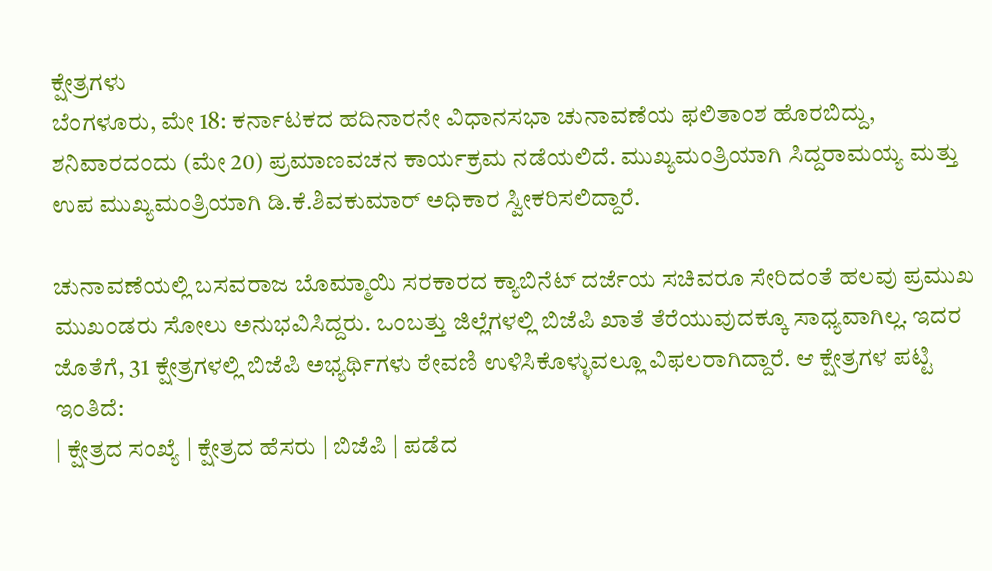ಕ್ಷೇತ್ರಗಳು
ಬೆಂಗಳೂರು, ಮೇ 18: ಕರ್ನಾಟಕದ ಹದಿನಾರನೇ ವಿಧಾನಸಭಾ ಚುನಾವಣೆಯ ಫಲಿತಾಂಶ ಹೊರಬಿದ್ದು, ಶನಿವಾರದಂದು (ಮೇ 20) ಪ್ರಮಾಣವಚನ ಕಾರ್ಯಕ್ರಮ ನಡೆಯಲಿದೆ. ಮುಖ್ಯಮಂತ್ರಿಯಾಗಿ ಸಿದ್ದರಾಮಯ್ಯ ಮತ್ತು ಉಪ ಮುಖ್ಯಮಂತ್ರಿಯಾಗಿ ಡಿ.ಕೆ.ಶಿವಕುಮಾರ್ ಅಧಿಕಾರ ಸ್ವೀಕರಿಸಲಿದ್ದಾರೆ.

ಚುನಾವಣೆಯಲ್ಲಿ ಬಸವರಾಜ ಬೊಮ್ಮಾಯಿ ಸರಕಾರದ ಕ್ಯಾಬಿನೆಟ್ ದರ್ಜೆಯ ಸಚಿವರೂ ಸೇರಿದಂತೆ ಹಲವು ಪ್ರಮುಖ ಮುಖಂಡರು ಸೋಲು ಅನುಭವಿಸಿದ್ದರು. ಒಂಬತ್ತು ಜಿಲ್ಲೆಗಳಲ್ಲಿ ಬಿಜೆಪಿ ಖಾತೆ ತೆರೆಯುವುದಕ್ಕೂ ಸಾಧ್ಯವಾಗಿಲ್ಲ. ಇದರ ಜೊತೆಗೆ, 31 ಕ್ಷೇತ್ರಗಳಲ್ಲಿ ಬಿಜೆಪಿ ಅಭ್ಯರ್ಥಿಗಳು ಠೇವಣಿ ಉಳಿಸಿಕೊಳ್ಳುವಲ್ಲೂ ವಿಫಲರಾಗಿದ್ದಾರೆ. ಆ ಕ್ಷೇತ್ರಗಳ ಪಟ್ಟಿ ಇಂತಿದೆ:
| ಕ್ಷೇತ್ರದ ಸಂಖ್ಯೆ | ಕ್ಷೇತ್ರದ ಹೆಸರು | ಬಿಜೆಪಿ | ಪಡೆದ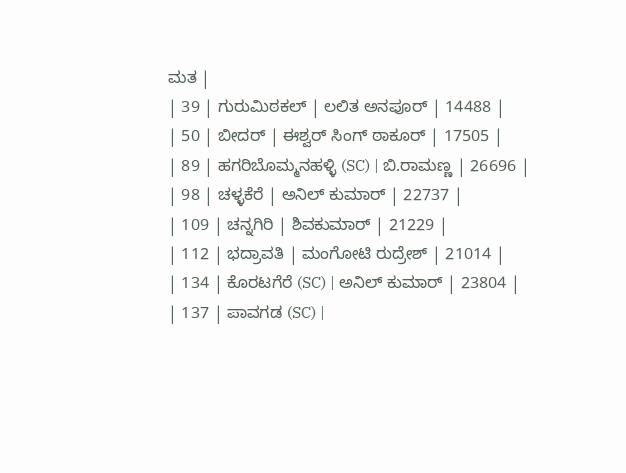ಮತ |
| 39 | ಗುರುಮಿಠಕಲ್ | ಲಲಿತ ಅನಪೂರ್ | 14488 |
| 50 | ಬೀದರ್ | ಈಶ್ವರ್ ಸಿಂಗ್ ಠಾಕೂರ್ | 17505 |
| 89 | ಹಗರಿಬೊಮ್ಮನಹಳ್ಳಿ (SC) | ಬಿ.ರಾಮಣ್ಣ | 26696 |
| 98 | ಚಳ್ಳಕೆರೆ | ಅನಿಲ್ ಕುಮಾರ್ | 22737 |
| 109 | ಚನ್ನಗಿರಿ | ಶಿವಕುಮಾರ್ | 21229 |
| 112 | ಭದ್ರಾವತಿ | ಮಂಗೋಟಿ ರುದ್ರೇಶ್ | 21014 |
| 134 | ಕೊರಟಗೆರೆ (SC) | ಅನಿಲ್ ಕುಮಾರ್ | 23804 |
| 137 | ಪಾವಗಡ (SC) |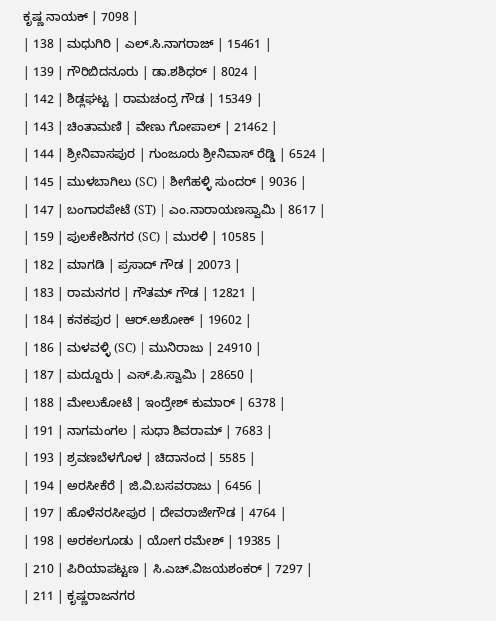ಕೃಷ್ಣ ನಾಯಕ್ | 7098 |
| 138 | ಮಧುಗಿರಿ | ಎಲ್.ಸಿ.ನಾಗರಾಜ್ | 15461 |
| 139 | ಗೌರಿಬಿದನೂರು | ಡಾ.ಶಶಿಧರ್ | 8024 |
| 142 | ಶಿಡ್ಲಘಟ್ಟ | ರಾಮಚಂದ್ರ ಗೌಡ | 15349 |
| 143 | ಚಿಂತಾಮಣಿ | ವೇಣು ಗೋಪಾಲ್ | 21462 |
| 144 | ಶ್ರೀನಿವಾಸಪುರ | ಗುಂಜೂರು ಶ್ರೀನಿವಾಸ್ ರೆಡ್ಡಿ | 6524 |
| 145 | ಮುಳಬಾಗಿಲು (SC) | ಶೀಗೆಹಳ್ಳಿ ಸುಂದರ್ | 9036 |
| 147 | ಬಂಗಾರಪೇಟೆ (ST) | ಎಂ.ನಾರಾಯಣಸ್ವಾಮಿ | 8617 |
| 159 | ಪುಲಕೇಶಿನಗರ (SC) | ಮುರಳಿ | 10585 |
| 182 | ಮಾಗಡಿ | ಪ್ರಸಾದ್ ಗೌಡ | 20073 |
| 183 | ರಾಮನಗರ | ಗೌತಮ್ ಗೌಡ | 12821 |
| 184 | ಕನಕಪುರ | ಆರ್.ಅಶೋಕ್ | 19602 |
| 186 | ಮಳವಳ್ಳಿ (SC) | ಮುನಿರಾಜು | 24910 |
| 187 | ಮದ್ದೂರು | ಎಸ್.ಪಿ.ಸ್ವಾಮಿ | 28650 |
| 188 | ಮೇಲುಕೋಟೆ | ಇಂದ್ರೇಶ್ ಕುಮಾರ್ | 6378 |
| 191 | ನಾಗಮಂಗಲ | ಸುಧಾ ಶಿವರಾಮ್ | 7683 |
| 193 | ಶ್ರವಣಬೆಳಗೊಳ | ಚಿದಾನಂದ | 5585 |
| 194 | ಅರಸೀಕೆರೆ | ಜಿ.ವಿ.ಬಸವರಾಜು | 6456 |
| 197 | ಹೊಳೆನರಸೀಪುರ | ದೇವರಾಜೇಗೌಡ | 4764 |
| 198 | ಅರಕಲಗೂಡು | ಯೋಗ ರಮೇಶ್ | 19385 |
| 210 | ಪಿರಿಯಾಪಟ್ಟಣ | ಸಿ.ಎಚ್.ವಿಜಯಶಂಕರ್ | 7297 |
| 211 | ಕೃಷ್ಣರಾಜನಗರ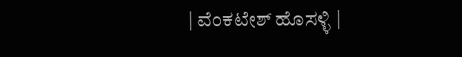| ವೆಂಕಟೇಶ್ ಹೊಸಳ್ಳಿ |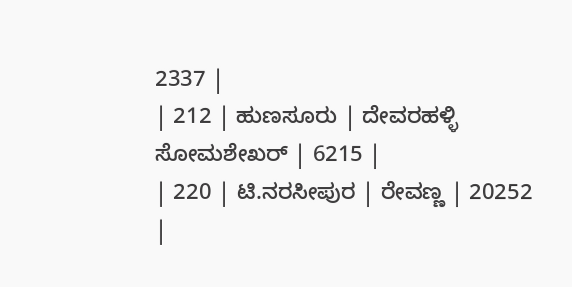2337 |
| 212 | ಹುಣಸೂರು | ದೇವರಹಳ್ಳಿ ಸೋಮಶೇಖರ್ | 6215 |
| 220 | ಟಿ.ನರಸೀಪುರ | ರೇವಣ್ಣ | 20252 |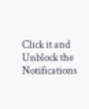Click it and Unblock the Notifications